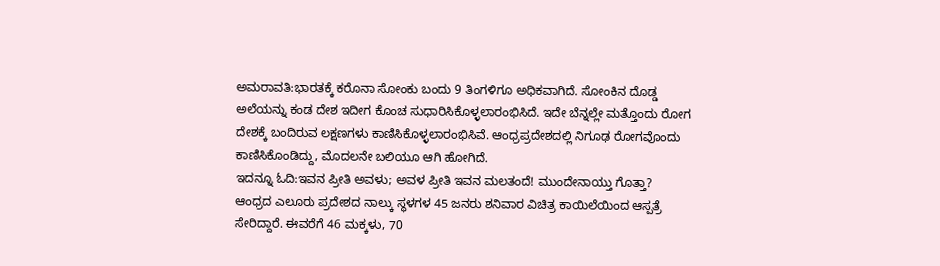ಅಮರಾವತಿ:ಭಾರತಕ್ಕೆ ಕರೊನಾ ಸೋಂಕು ಬಂದು 9 ತಿಂಗಳಿಗೂ ಅಧಿಕವಾಗಿದೆ. ಸೋಂಕಿನ ದೊಡ್ಡ ಅಲೆಯನ್ನು ಕಂಡ ದೇಶ ಇದೀಗ ಕೊಂಚ ಸುಧಾರಿಸಿಕೊಳ್ಳಲಾರಂಭಿಸಿದೆ. ಇದೇ ಬೆನ್ನಲ್ಲೇ ಮತ್ತೊಂದು ರೋಗ ದೇಶಕ್ಕೆ ಬಂದಿರುವ ಲಕ್ಷಣಗಳು ಕಾಣಿಸಿಕೊಳ್ಳಲಾರಂಭಿಸಿವೆ. ಆಂಧ್ರಪ್ರದೇಶದಲ್ಲಿ ನಿಗೂಢ ರೋಗವೊಂದು ಕಾಣಿಸಿಕೊಂಡಿದ್ದು, ಮೊದಲನೇ ಬಲಿಯೂ ಆಗಿ ಹೋಗಿದೆ.
ಇದನ್ನೂ ಓದಿ:ಇವನ ಪ್ರೀತಿ ಅವಳು; ಅವಳ ಪ್ರೀತಿ ಇವನ ಮಲತಂದೆ! ಮುಂದೇನಾಯ್ತು ಗೊತ್ತಾ?
ಆಂಧ್ರದ ಎಲೂರು ಪ್ರದೇಶದ ನಾಲ್ಕು ಸ್ಥಳಗಳ 45 ಜನರು ಶನಿವಾರ ವಿಚಿತ್ರ ಕಾಯಿಲೆಯಿಂದ ಆಸ್ಪತ್ರೆ ಸೇರಿದ್ದಾರೆ. ಈವರೆಗೆ 46 ಮಕ್ಕಳು, 70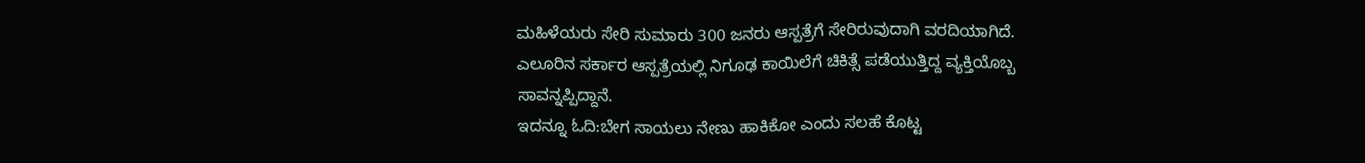ಮಹಿಳೆಯರು ಸೇರಿ ಸುಮಾರು 300 ಜನರು ಆಸ್ಪತ್ರೆಗೆ ಸೇರಿರುವುದಾಗಿ ವರದಿಯಾಗಿದೆ. ಎಲೂರಿನ ಸರ್ಕಾರ ಆಸ್ಪತ್ರೆಯಲ್ಲಿ ನಿಗೂಢ ಕಾಯಿಲೆಗೆ ಚಿಕಿತ್ಸೆ ಪಡೆಯುತ್ತಿದ್ದ ವ್ಯಕ್ತಿಯೊಬ್ಬ ಸಾವನ್ನಪ್ಪಿದ್ದಾನೆ.
ಇದನ್ನೂ ಓದಿ:ಬೇಗ ಸಾಯಲು ನೇಣು ಹಾಕಿಕೋ ಎಂದು ಸಲಹೆ ಕೊಟ್ಟ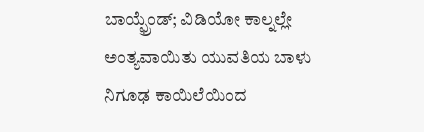ಬಾಯ್ಫ್ರೆಂಡ್; ವಿಡಿಯೋ ಕಾಲ್ನಲ್ಲೇ ಅಂತ್ಯವಾಯಿತು ಯುವತಿಯ ಬಾಳು
ನಿಗೂಢ ಕಾಯಿಲೆಯಿಂದ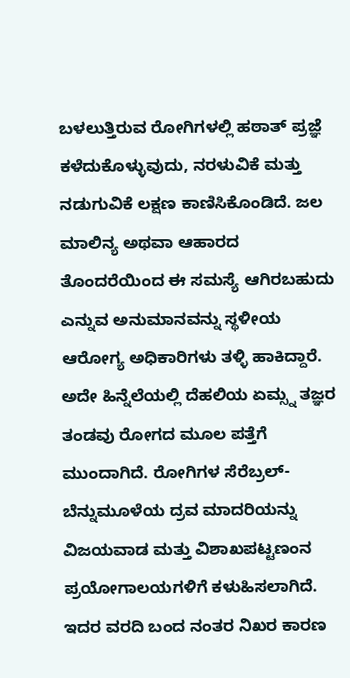ಬಳಲುತ್ತಿರುವ ರೋಗಿಗಳಲ್ಲಿ ಹಠಾತ್ ಪ್ರಜ್ಞೆ ಕಳೆದುಕೊಳ್ಳುವುದು, ನರಳುವಿಕೆ ಮತ್ತು ನಡುಗುವಿಕೆ ಲಕ್ಷಣ ಕಾಣಿಸಿಕೊಂಡಿದೆ. ಜಲ ಮಾಲಿನ್ಯ ಅಥವಾ ಆಹಾರದ ತೊಂದರೆಯಿಂದ ಈ ಸಮಸ್ಯೆ ಆಗಿರಬಹುದು ಎನ್ನುವ ಅನುಮಾನವನ್ನು ಸ್ಥಳೀಯ ಆರೋಗ್ಯ ಅಧಿಕಾರಿಗಳು ತಳ್ಳಿ ಹಾಕಿದ್ದಾರೆ. ಅದೇ ಹಿನ್ನೆಲೆಯಲ್ಲಿ ದೆಹಲಿಯ ಏಮ್ಸ್ನ ತಜ್ಞರ ತಂಡವು ರೋಗದ ಮೂಲ ಪತ್ತೆಗೆ ಮುಂದಾಗಿದೆ. ರೋಗಿಗಳ ಸೆರೆಬ್ರಲ್-ಬೆನ್ನುಮೂಳೆಯ ದ್ರವ ಮಾದರಿಯನ್ನು ವಿಜಯವಾಡ ಮತ್ತು ವಿಶಾಖಪಟ್ಟಣಂನ ಪ್ರಯೋಗಾಲಯಗಳಿಗೆ ಕಳುಹಿಸಲಾಗಿದೆ. ಇದರ ವರದಿ ಬಂದ ನಂತರ ನಿಖರ ಕಾರಣ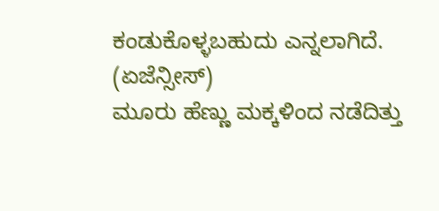ಕಂಡುಕೊಳ್ಳಬಹುದು ಎನ್ನಲಾಗಿದೆ. (ಏಜೆನ್ಸೀಸ್)
ಮೂರು ಹೆಣ್ಣು ಮಕ್ಕಳಿಂದ ನಡೆದಿತ್ತು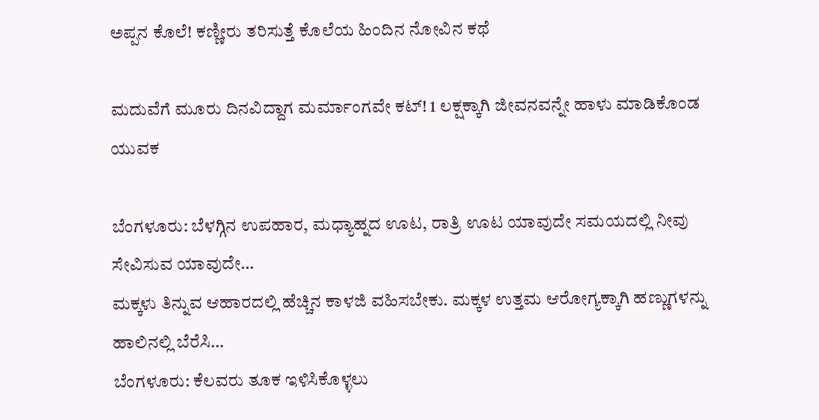ಅಪ್ಪನ ಕೊಲೆ! ಕಣ್ಣೀರು ತರಿಸುತ್ತೆ ಕೊಲೆಯ ಹಿಂದಿನ ನೋವಿನ ಕಥೆ

ಮದುವೆಗೆ ಮೂರು ದಿನವಿದ್ದಾಗ ಮರ್ಮಾಂಗವೇ ಕಟ್! 1 ಲಕ್ಷಕ್ಕಾಗಿ ಜೀವನವನ್ನೇ ಹಾಳು ಮಾಡಿಕೊಂಡ ಯುವಕ

ಬೆಂಗಳೂರು: ಬೆಳಗ್ಗಿನ ಉಪಹಾರ, ಮಧ್ಯಾಹ್ನದ ಊಟ, ರಾತ್ರಿ ಊಟ ಯಾವುದೇ ಸಮಯದಲ್ಲಿ ನೀವು ಸೇವಿಸುವ ಯಾವುದೇ…
ಮಕ್ಕಳು ತಿನ್ನುವ ಆಹಾರದಲ್ಲಿ ಹೆಚ್ಚಿನ ಕಾಳಜಿ ವಹಿಸಬೇಕು. ಮಕ್ಕಳ ಉತ್ತಮ ಆರೋಗ್ಯಕ್ಕಾಗಿ ಹಣ್ಣುಗಳನ್ನು ಹಾಲಿನಲ್ಲಿ ಬೆರೆಸಿ…
ಬೆಂಗಳೂರು: ಕೆಲವರು ತೂಕ ಇಳಿಸಿಕೊಳ್ಳಲು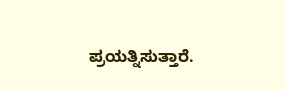ಪ್ರಯತ್ನಿಸುತ್ತಾರೆ.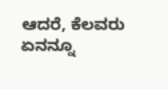ಆದರೆ, ಕೆಲವರು ಏನನ್ನೂ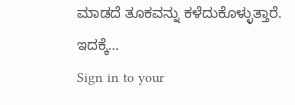ಮಾಡದೆ ತೂಕವನ್ನು ಕಳೆದುಕೊಳ್ಳುತ್ತಾರೆ. ಇದಕ್ಕೆ…
Sign in to your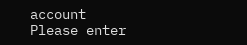account
Please enter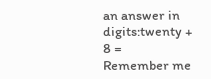an answer in digits:twenty + 8 =
Remember me